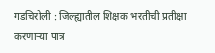गडचिरोली : जिल्ह्यातील शिक्षक भरतीची प्रतीक्षा करणाऱ्या पात्र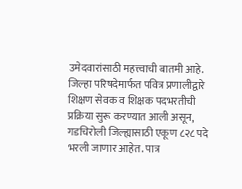उमेदवारांसाठी महत्त्वाची बातमी आहे. जिल्हा परिषदेमार्फत पवित्र प्रणालीद्वारे शिक्षण सेवक व शिक्षक पदभरतीची प्रक्रिया सुरू करण्यात आली असून, गडचिरोली जिल्ह्यासाठी एकूण ८२८ पदे भरली जाणार आहेत. पात्र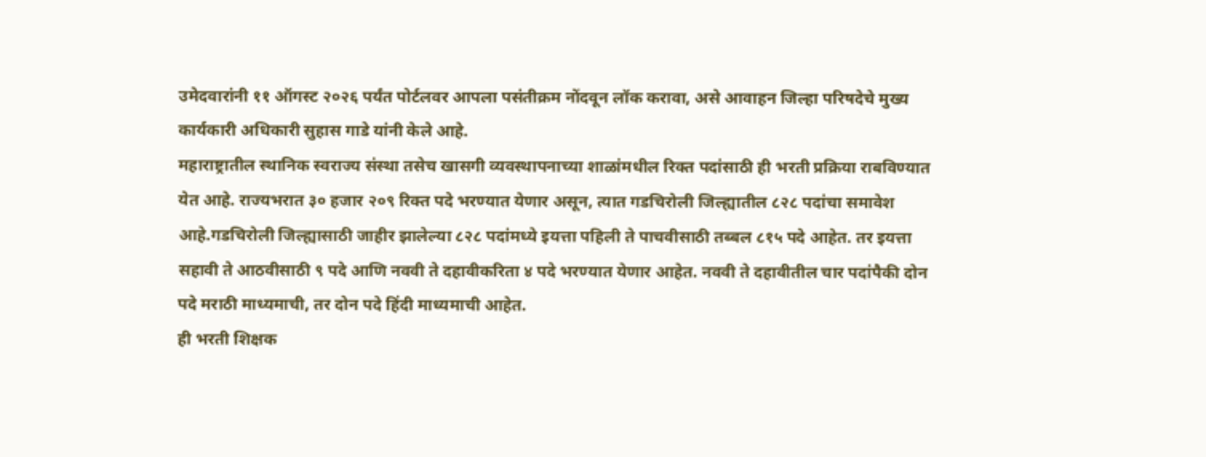उमेदवारांनी ११ ऑगस्ट २०२६ पर्यंत पोर्टलवर आपला पसंतीक्रम नोंदवून लॉक करावा, असे आवाहन जिल्हा परिषदेचे मुख्य कार्यकारी अधिकारी सुहास गाडे यांनी केले आहे.
महाराष्ट्रातील स्थानिक स्वराज्य संस्था तसेच खासगी व्यवस्थापनाच्या शाळांमधील रिक्त पदांसाठी ही भरती प्रक्रिया राबविण्यात येत आहे. राज्यभरात ३० हजार २०९ रिक्त पदे भरण्यात येणार असून, त्यात गडचिरोली जिल्ह्यातील ८२८ पदांचा समावेश आहे.गडचिरोली जिल्ह्यासाठी जाहीर झालेल्या ८२८ पदांमध्ये इयत्ता पहिली ते पाचवीसाठी तब्बल ८१५ पदे आहेत. तर इयत्ता सहावी ते आठवीसाठी ९ पदे आणि नववी ते दहावीकरिता ४ पदे भरण्यात येणार आहेत. नववी ते दहावीतील चार पदांपैकी दोन पदे मराठी माध्यमाची, तर दोन पदे हिंदी माध्यमाची आहेत.
ही भरती शिक्षक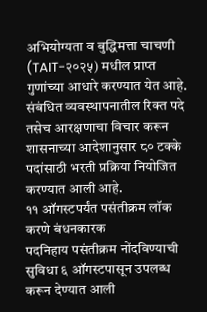अभियोग्यता व बुद्धिमत्ता चाचणी (TAIT-२०२५) मधील प्राप्त गुणांच्या आधारे करण्यात येत आहे. संबंधित व्यवस्थापनातील रिक्त पदे तसेच आरक्षणाचा विचार करून शासनाच्या आदेशानुसार ८० टक्के पदांसाठी भरती प्रक्रिया नियोजित करण्यात आली आहे.
११ ऑगस्टपर्यंत पसंतीक्रम लॉक करणे बंधनकारक
पदनिहाय पसंतीक्रम नोंदविण्याची सुविधा ६ ऑगस्टपासून उपलब्ध करून देण्यात आली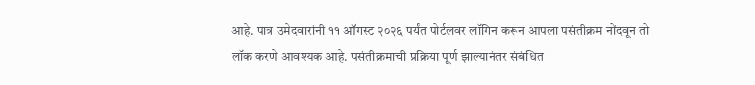आहे. पात्र उमेदवारांनी ११ ऑगस्ट २०२६ पर्यंत पोर्टलवर लॉगिन करून आपला पसंतीक्रम नोंदवून तो लॉक करणे आवश्यक आहे. पसंतीक्रमाची प्रक्रिया पूर्ण झाल्यानंतर संबंधित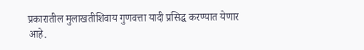प्रकारातील मुलाखतीशिवाय गुणवत्ता यादी प्रसिद्ध करण्यात येणार आहे.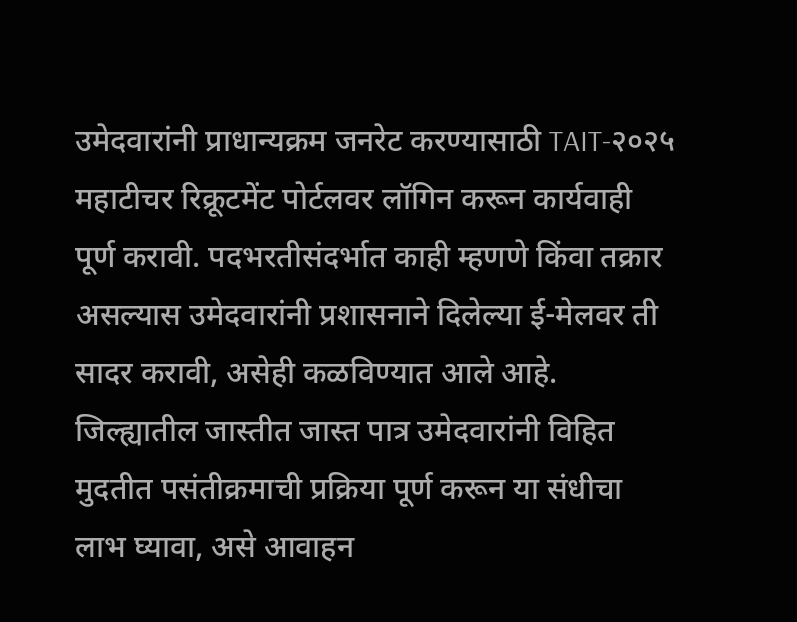उमेदवारांनी प्राधान्यक्रम जनरेट करण्यासाठी TAIT-२०२५ महाटीचर रिक्रूटमेंट पोर्टलवर लॉगिन करून कार्यवाही पूर्ण करावी. पदभरतीसंदर्भात काही म्हणणे किंवा तक्रार असल्यास उमेदवारांनी प्रशासनाने दिलेल्या ई-मेलवर ती सादर करावी, असेही कळविण्यात आले आहे.
जिल्ह्यातील जास्तीत जास्त पात्र उमेदवारांनी विहित मुदतीत पसंतीक्रमाची प्रक्रिया पूर्ण करून या संधीचा लाभ घ्यावा, असे आवाहन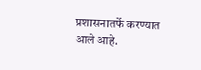प्रशासनातर्फे करण्यात आले आहे.